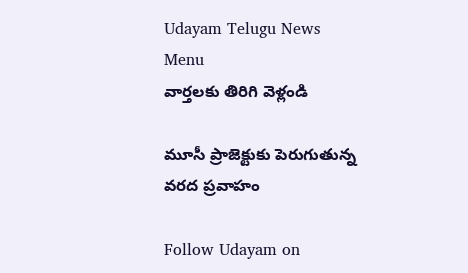Udayam Telugu News
Menu
వార్తలకు తిరిగి వెళ్లండి

మూసీ ప్రాజెక్టుకు పెరుగుతున్న వరద ప్రవాహం

Follow Udayam on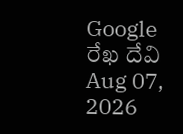Google
రేఖ దేవి Aug 07, 2026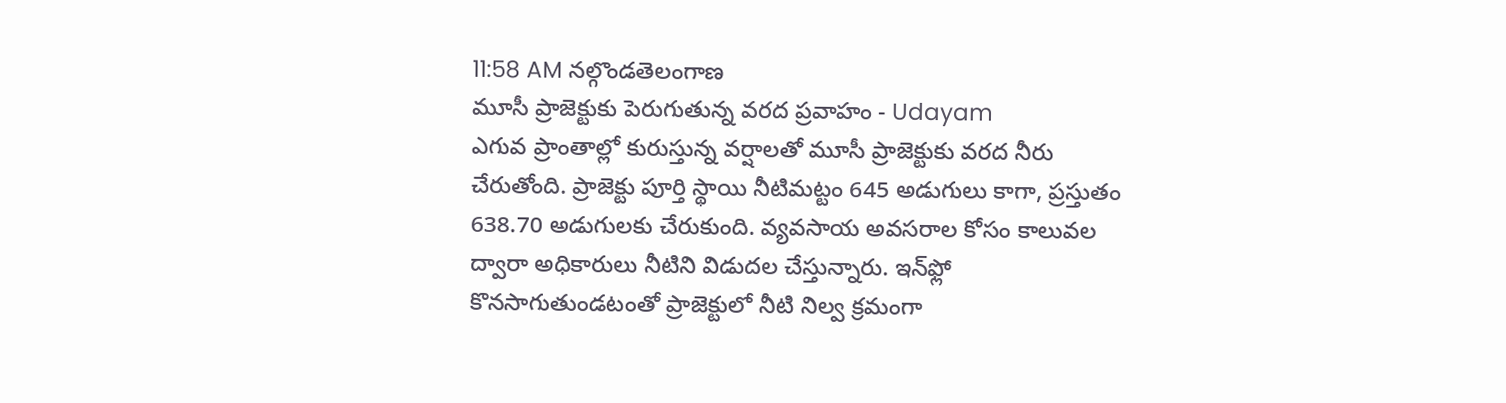11:58 AM నల్గొండతెలంగాణ
మూసీ ప్రాజెక్టుకు పెరుగుతున్న వరద ప్రవాహం - Udayam
ఎగువ ప్రాంతాల్లో కురుస్తున్న వర్షాలతో మూసీ ప్రాజెక్టుకు వరద నీరు చేరుతోంది. ప్రాజెక్టు పూర్తి స్థాయి నీటిమట్టం 645 అడుగులు కాగా, ప్రస్తుతం 638.70 అడుగులకు చేరుకుంది. వ్యవసాయ అవసరాల కోసం కాలువల ద్వారా అధికారులు నీటిని విడుదల చేస్తున్నారు. ఇన్‌ఫ్లో కొనసాగుతుండటంతో ప్రాజెక్టులో నీటి నిల్వ క్రమంగా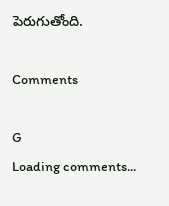పెరుగుతోంది.

Comments

G
Loading comments...